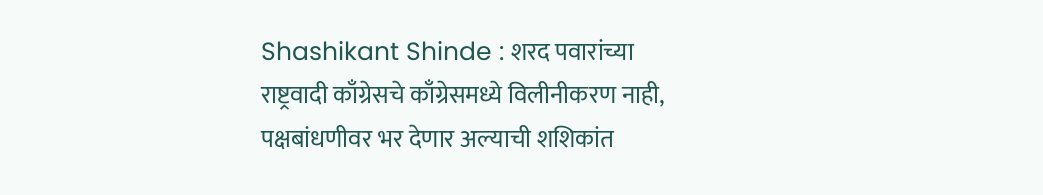Shashikant Shinde : शरद पवारांच्या राष्ट्रवादी काँग्रेसचे काँग्रेसमध्ये विलीनीकरण नाही, पक्षबांधणीवर भर देणार अल्याची शशिकांत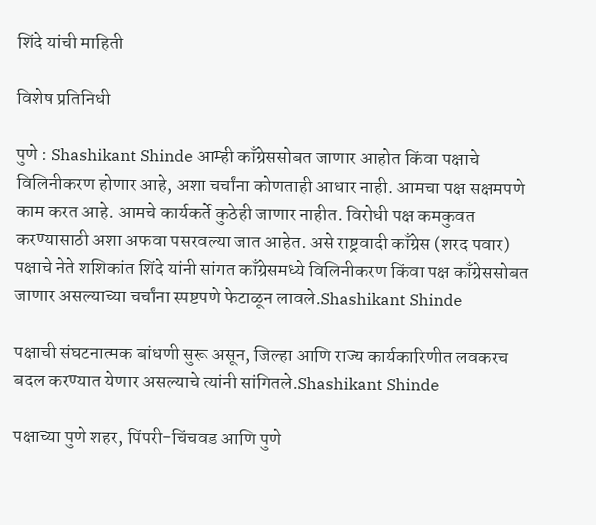शिंदे यांची माहिती

विशेष प्रतिनिधी

पुणे : Shashikant Shinde आम्ही काँग्रेससोबत जाणार आहोत किंवा पक्षाचे विलिनीकरण होणार आहे, अशा चर्चांना कोणताही आधार नाही. आमचा पक्ष सक्षमपणे काम करत आहे. आमचे कार्यकर्ते कुठेही जाणार नाहीत. विरोधी पक्ष कमकुवत करण्यासाठी अशा अफवा पसरवल्या जात आहेत. असे राष्ट्रवादी काँग्रेस (शरद पवार) पक्षाचे नेते शशिकांत शिंदे यांनी सांगत काँग्रेसमध्ये विलिनीकरण किंवा पक्ष काँग्रेससोबत जाणार असल्याच्या चर्चांना स्पष्टपणे फेटाळून लावले.Shashikant Shinde

पक्षाची संघटनात्मक बांधणी सुरू असून, जिल्हा आणि राज्य कार्यकारिणीत लवकरच बदल करण्यात येणार असल्याचे त्यांनी सांगितले.Shashikant Shinde

पक्षाच्या पुणे शहर, पिंपरी-चिंचवड आणि पुणे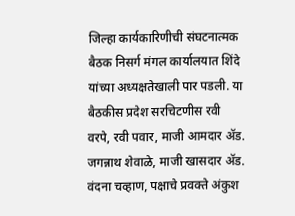जिल्हा कार्यकारिणीची संघटनात्मक बैठक निसर्ग मंगल कार्यालयात शिंदे यांच्या अध्यक्षतेखाली पार पडली. या बैठकीस प्रदेश सरचिटणीस रवी वरपे, रवी पवार, माजी आमदार ॲड. जगन्नाथ शेवाळे, माजी खासदार ॲड. वंदना चव्हाण, पक्षाचे प्रवक्ते अंकुश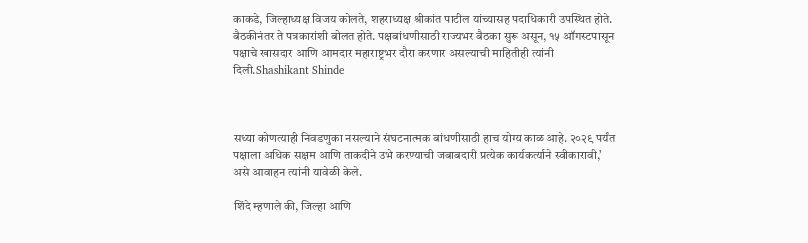काकडे, जिल्हाध्यक्ष विजय कोलते, शहराध्यक्ष श्रीकांत पाटील यांच्यासह पदाधिकारी उपस्थित होते. बैठकीनंतर ते पत्रकारांशी बोलत होते. पक्षबांधणीसाठी राज्यभर बैठका सुरू असून, १५ ऑगस्टपासून पक्षाचे खासदार आणि आमदार महाराष्ट्रभर दौरा करणार असल्याची माहितीही त्यांनी दिली.Shashikant Shinde



सध्या कोणत्याही निवडणुका नसल्याने संघटनात्मक बांधणीसाठी हाच योग्य काळ आहे. २०२९ पर्यंत पक्षाला अधिक सक्षम आणि ताकदीने उभे करण्याची जबाबदारी प्रत्येक कार्यकर्त्याने स्वीकारावी,’ असे आवाहन त्यांनी यावेळी केले.

शिंदे म्हणाले की, जिल्हा आणि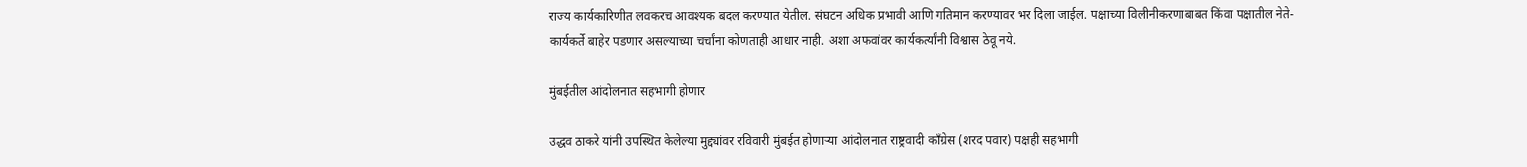राज्य कार्यकारिणीत लवकरच आवश्यक बदल करण्यात येतील. संघटन अधिक प्रभावी आणि गतिमान करण्यावर भर दिला जाईल. पक्षाच्या विलीनीकरणाबाबत किंवा पक्षातील नेते-कार्यकर्ते बाहेर पडणार असल्याच्या चर्चांना कोणताही आधार नाही. अशा अफवांवर कार्यकर्त्यांनी विश्वास ठेवू नये.

मुंबईतील आंदोलनात सहभागी होणार

उद्धव ठाकरे यांनी उपस्थित केलेल्या मुद्द्यांवर रविवारी मुंबईत होणाऱ्या आंदोलनात राष्ट्रवादी काँग्रेस (शरद पवार) पक्षही सहभागी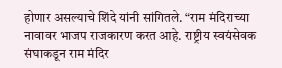होणार असल्याचे शिंदे यांनी सांगितले. “राम मंदिराच्या नावावर भाजप राजकारण करत आहे. राष्ट्रीय स्वयंसेवक संघाकडून राम मंदिर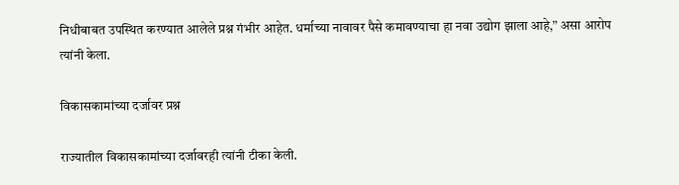निधीबाबत उपस्थित करण्यात आलेले प्रश्न गंभीर आहेत. धर्माच्या नावावर पैसे कमावण्याचा हा नवा उद्योग झाला आहे,” असा आरोप त्यांनी केला.

विकासकामांच्या दर्जावर प्रश्न

राज्यातील विकासकामांच्या दर्जावरही त्यांनी टीका केली.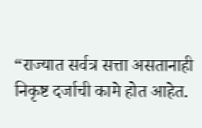“राज्यात सर्वत्र सत्ता असतानाही निकृष्ट दर्जाची कामे होत आहेत.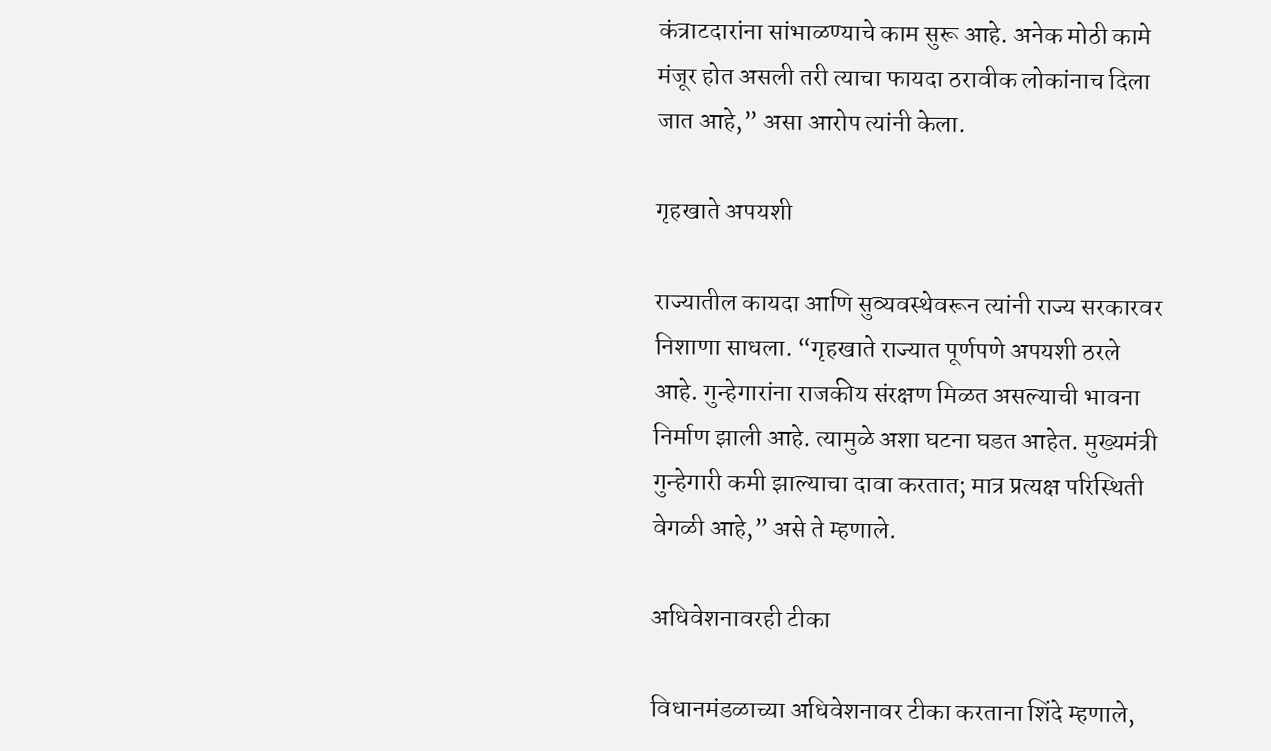कंत्राटदारांना सांभाळण्याचे काम सुरू आहे. अनेक मोठी कामे मंजूर होत असली तरी त्याचा फायदा ठरावीक लोकांनाच दिला जात आहे,” असा आरोप त्यांनी केला.

गृहखाते अपयशी

राज्यातील कायदा आणि सुव्यवस्थेवरून त्यांनी राज्य सरकारवर निशाणा साधला. “गृहखाते राज्यात पूर्णपणे अपयशी ठरले आहे. गुन्हेगारांना राजकीय संरक्षण मिळत असल्याची भावना निर्माण झाली आहे. त्यामुळे अशा घटना घडत आहेत. मुख्यमंत्री गुन्हेगारी कमी झाल्याचा दावा करतात; मात्र प्रत्यक्ष परिस्थिती वेगळी आहे,” असे ते म्हणाले.

अधिवेशनावरही टीका

विधानमंडळाच्या अधिवेशनावर टीका करताना शिंदे म्हणाले,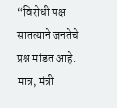“विरोधी पक्ष सातत्याने जनतेचे प्रश्न मांडत आहे. मात्र, मंत्री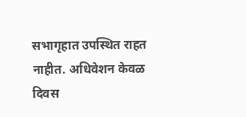सभागृहात उपस्थित राहत नाहीत. अधिवेशन केवळ दिवस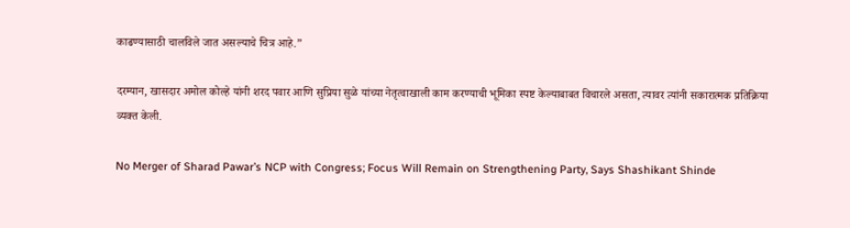काढण्यासाठी चालविले जात असल्याचे चित्र आहे.”

दरम्यान, खासदार अमोल कोल्हे यांनी शरद पवार आणि सुप्रिया सुळे यांच्या नेतृत्वाखाली काम करण्याची भूमिका स्पष्ट केल्याबाबत विचारले असता, त्यावर त्यांनी सकारात्मक प्रतिक्रिया व्यक्त केली.

No Merger of Sharad Pawar’s NCP with Congress; Focus Will Remain on Strengthening Party, Says Shashikant Shinde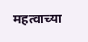महत्वाच्या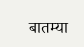बातम्या